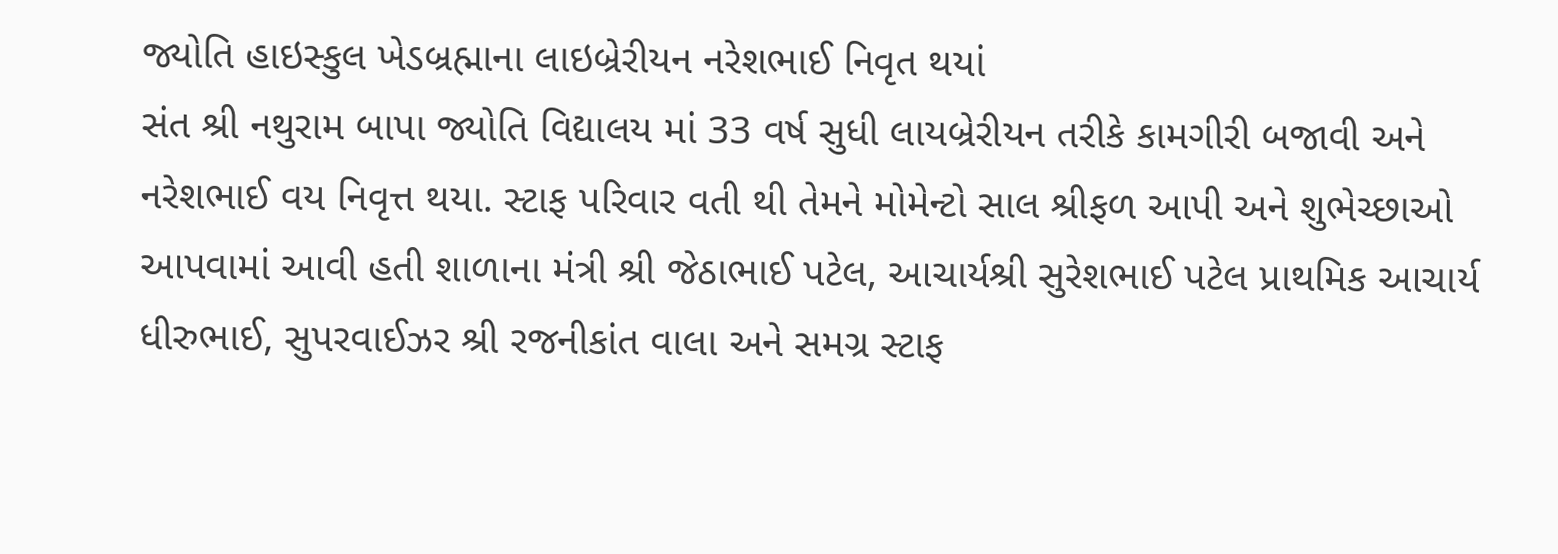જ્યોતિ હાઇસ્કુલ ખેડબ્રહ્માના લાઇબ્રેરીયન નરેશભાઈ નિવૃત થયાં
સંત શ્રી નથુરામ બાપા જ્યોતિ વિદ્યાલય માં 33 વર્ષ સુધી લાયબ્રેરીયન તરીકે કામગીરી બજાવી અને નરેશભાઈ વય નિવૃત્ત થયા. સ્ટાફ પરિવાર વતી થી તેમને મોમેન્ટો સાલ શ્રીફળ આપી અને શુભેચ્છાઓ આપવામાં આવી હતી શાળાના મંત્રી શ્રી જેઠાભાઈ પટેલ, આચાર્યશ્રી સુરેશભાઈ પટેલ પ્રાથમિક આચાર્ય ધીરુભાઈ, સુપરવાઈઝર શ્રી રજનીકાંત વાલા અને સમગ્ર સ્ટાફ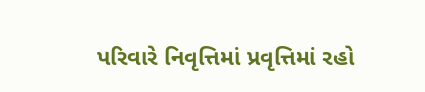પરિવારે નિવૃત્તિમાં પ્રવૃત્તિમાં રહો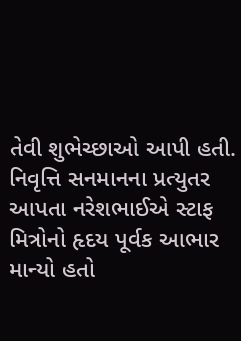તેવી શુભેચ્છાઓ આપી હતી. નિવૃત્તિ સનમાનના પ્રત્યુતર આપતા નરેશભાઈએ સ્ટાફ મિત્રોનો હૃદય પૂર્વક આભાર માન્યો હતો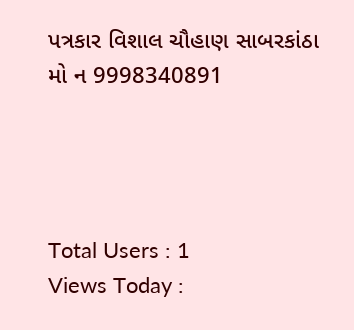પત્રકાર વિશાલ ચૌહાણ સાબરકાંઠા
મો ન 9998340891




Total Users : 1
Views Today :